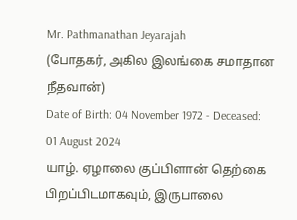Mr. Pathmanathan Jeyarajah
(போதகர், அகில இலங்கை சமாதான நீதவான்)
Date of Birth: 04 November 1972 - Deceased: 01 August 2024
யாழ். ஏழாலை குப்பிளான் தெற்கை பிறப்பிடமாகவும், இருபாலை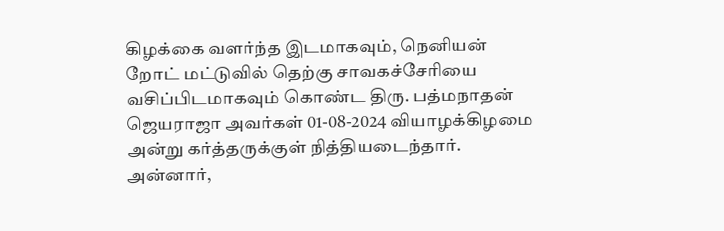கிழக்கை வளர்ந்த இடமாகவும், நெனியன் றோட் மட்டுவில் தெற்கு சாவகச்சேரியை வசிப்பிடமாகவும் கொண்ட திரு. பத்மநாதன் ஜெயராஜா அவர்கள் 01-08-2024 வியாழக்கிழமை அன்று கர்த்தருக்குள் நித்தியடைந்தார்.
அன்னார்,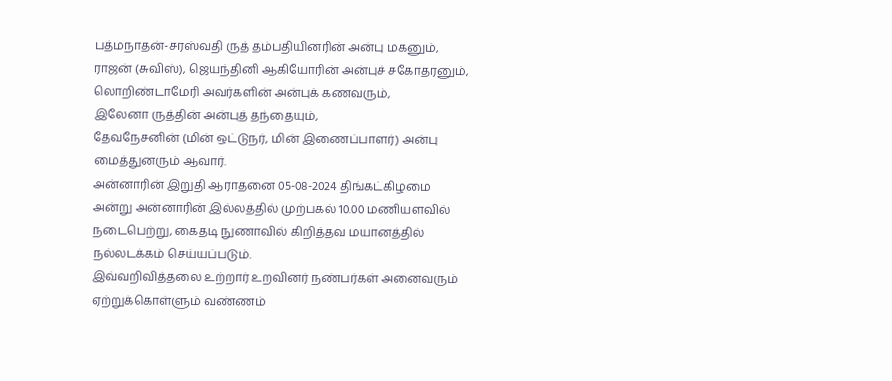பத்மநாதன்-சரஸ்வதி ருத் தம்பதியினரின் அன்பு மகனும்,
ராஜன் (சுவிஸ்), ஜெயந்தினி ஆகியோரின் அன்புச் சகோதரனும்,
லொறிண்டாமேரி அவர்களின் அன்புக் கணவரும்,
இலேனா ருத்தின் அன்புத் தந்தையும்,
தேவநேசனின் (மின் ஒட்டுநர், மின் இணைப்பாளர்) அன்பு மைத்துனரும் ஆவார்.
அன்னாரின் இறுதி ஆராதனை 05-08-2024 திங்கட்கிழமை அன்று அன்னாரின் இல்லத்தில் முற்பகல் 10.00 மணியளவில் நடைபெற்று, கைதடி நுணாவில் கிறித்தவ மயானத்தில் நல்லடக்கம் செய்யப்படும்.
இவ்வறிவித்தலை உற்றார் உறவினர் நண்பர்கள் அனைவரும் ஏற்றுக்கொள்ளும் வண்ணம்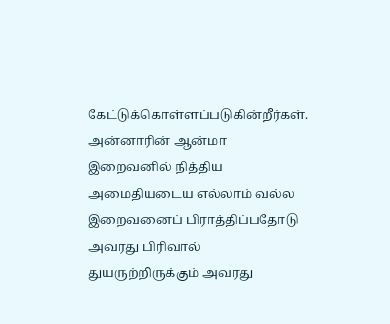கேட்டுக்கொள்ளப்படுகின்றீர்கள்.
அன்னாரின் ஆன்மா இறைவனில் நித்திய அமைதியடைய எல்லாம் வல்ல இறைவனைப் பிராத்திப்பதோடு அவரது பிரிவால் துயருற்றிருக்கும் அவரது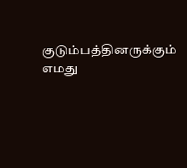குடும்பத்தினருக்கும் எமது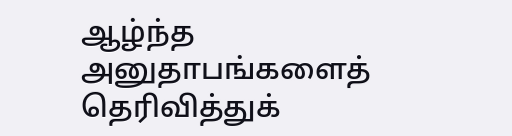ஆழ்ந்த அனுதாபங்களைத் தெரிவித்துக்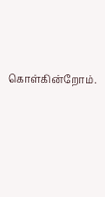கொள்கின்றோம்.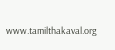www.tamilthakaval.org